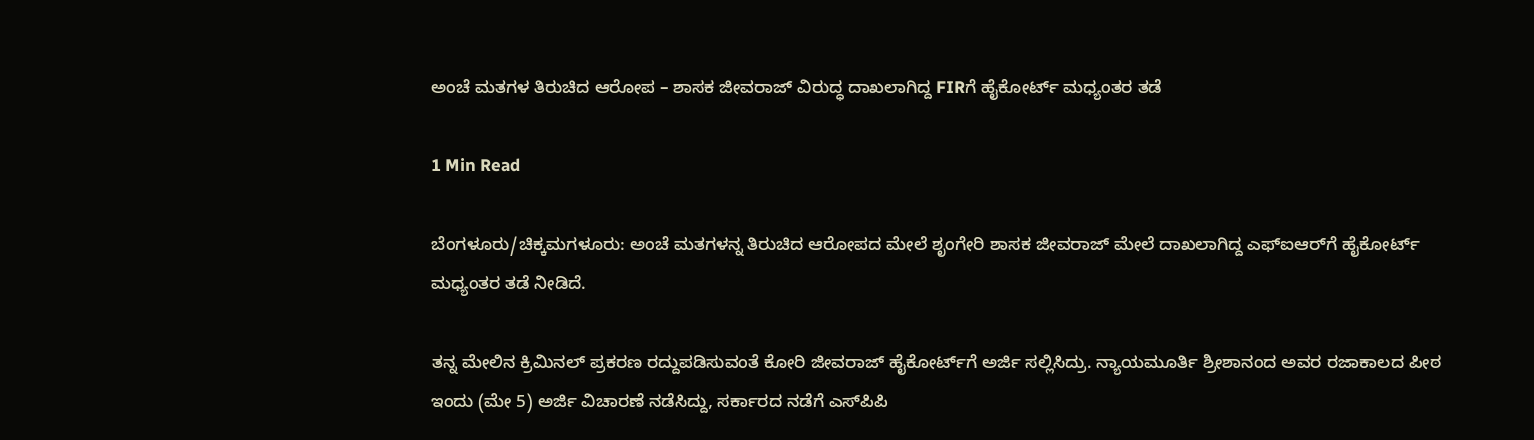ಅಂಚೆ ಮತಗಳ ತಿರುಚಿದ ಆರೋಪ – ಶಾಸಕ ಜೀವರಾಜ್ ವಿರುದ್ಧ ದಾಖಲಾಗಿದ್ದ FIRಗೆ ಹೈಕೋರ್ಟ್ ಮಧ್ಯಂತರ ತಡೆ

1 Min Read

ಬೆಂಗಳೂರು/ಚಿಕ್ಕಮಗಳೂರು: ಅಂಚೆ ಮತಗಳನ್ನ ತಿರುಚಿದ ಆರೋಪದ ಮೇಲೆ ಶೃಂಗೇರಿ ಶಾಸಕ ಜೀವರಾಜ್ ಮೇಲೆ ದಾಖಲಾಗಿದ್ದ ಎಫ್ಐಆರ್‌ಗೆ ಹೈಕೋರ್ಟ್ ಮಧ್ಯಂತರ ತಡೆ ನೀಡಿದೆ.

ತನ್ನ ಮೇಲಿನ ಕ್ರಿಮಿನಲ್ ಪ್ರಕರಣ ರದ್ದುಪಡಿಸುವಂತೆ ಕೋರಿ ಜೀವರಾಜ್ ಹೈಕೋರ್ಟ್‌ಗೆ ಅರ್ಜಿ ಸಲ್ಲಿಸಿದ್ರು. ನ್ಯಾಯಮೂರ್ತಿ ಶ್ರೀಶಾನಂದ ಅವರ ರಜಾಕಾಲದ ಪೀಠ ಇಂದು (ಮೇ 5) ಅರ್ಜಿ ವಿಚಾರಣೆ ನಡೆಸಿದ್ದು, ಸರ್ಕಾರದ ನಡೆಗೆ ಎಸ್‌ಪಿಪಿ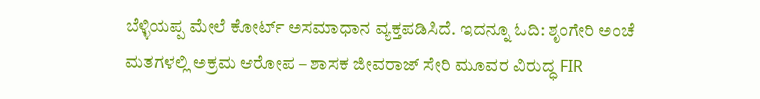ಬೆಳ್ಳಿಯಪ್ಪ ಮೇಲೆ ಕೋರ್ಟ್‌ ಅಸಮಾಧಾನ ವ್ಯಕ್ತಪಡಿಸಿದೆ. ಇದನ್ನೂ ಓದಿ: ಶೃಂಗೇರಿ ಅಂಚೆ ಮತಗಳಲ್ಲಿ ಅಕ್ರಮ ಆರೋಪ – ಶಾಸಕ ಜೀವರಾಜ್ ಸೇರಿ ಮೂವರ ವಿರುದ್ಧ FIR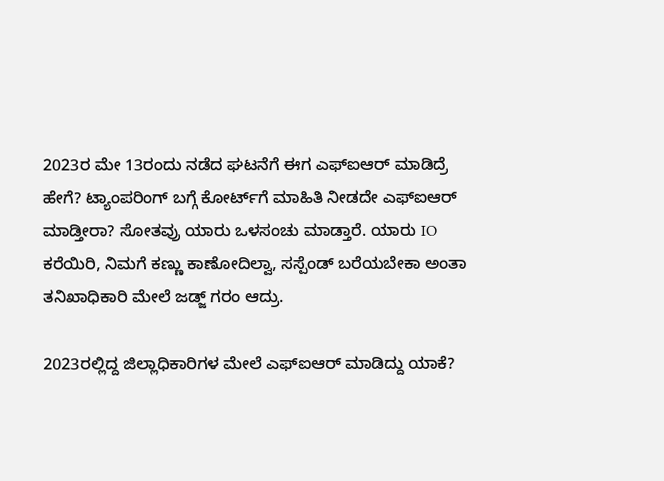2023ರ ಮೇ 13ರಂದು ನಡೆದ ಘಟನೆಗೆ ಈಗ ಎಫ್ಐಆರ್‌ ಮಾಡಿದ್ರೆ ಹೇಗೆ? ಟ್ಯಾಂಪರಿಂಗ್ ಬಗ್ಗೆ ಕೋರ್ಟ್‌ಗೆ ಮಾಹಿತಿ ನೀಡದೇ ಎಫ್ಐಆರ್‌ ಮಾಡ್ತೀರಾ? ಸೋತವ್ರು ಯಾರು ಒಳಸಂಚು ಮಾಡ್ತಾರೆ. ಯಾರು IO ಕರೆಯಿರಿ, ನಿಮಗೆ ಕಣ್ಣು ಕಾಣೋದಿಲ್ವಾ, ಸಸ್ಪೆಂಡ್‌ ಬರೆಯಬೇಕಾ ಅಂತಾ ತನಿಖಾಧಿಕಾರಿ ಮೇಲೆ ಜಡ್ಜ್ ಗರಂ ಆದ್ರು.

2023ರಲ್ಲಿದ್ದ ಜಿಲ್ಲಾಧಿಕಾರಿಗಳ ಮೇಲೆ ಎಫ್ಐಆರ್‌ ಮಾಡಿದ್ದು ಯಾಕೆ?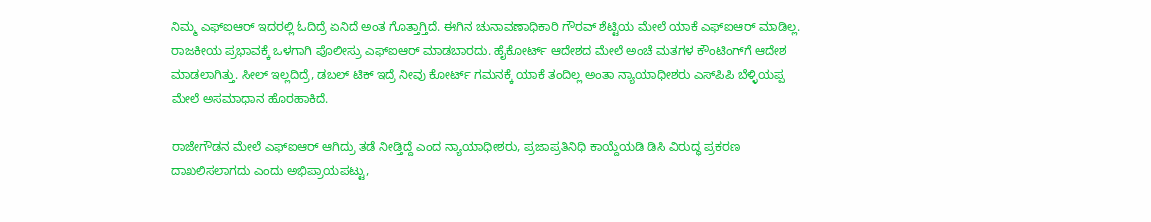ನಿಮ್ಮ ಎಫ್ಐಆರ್‌ ಇದರಲ್ಲಿ ಓದಿದ್ರೆ ಏನಿದೆ ಅಂತ ಗೊತ್ತಾಗ್ತಿದೆ. ಈಗಿನ ಚುನಾವಣಾಧಿಕಾರಿ ಗೌರವ್ ಶೆಟ್ಟಿಯ ಮೇಲೆ ಯಾಕೆ ಎಫ್ಐಆರ್‌ ಮಾಡಿಲ್ಲ. ರಾಜಕೀಯ ಪ್ರಭಾವಕ್ಕೆ ಒಳಗಾಗಿ ಪೊಲೀಸ್ರು ಎಫ್ಐಆರ್‌ ಮಾಡಬಾರದು. ಹೈಕೋರ್ಟ್ ಆದೇಶದ ಮೇಲೆ ಅಂಚೆ ಮತಗಳ ಕೌಂಟಿಂಗ್‌ಗೆ ಆದೇಶ ಮಾಡಲಾಗಿತ್ತು. ಸೀಲ್‌ ಇಲ್ಲದಿದ್ರೆ, ಡಬಲ್ ಟಿಕ್ ಇದ್ರೆ ನೀವು ಕೋರ್ಟ್ ಗಮನಕ್ಕೆ ಯಾಕೆ ತಂದಿಲ್ಲ ಅಂತಾ ನ್ಯಾಯಾಧೀಶರು ಎಸ್‌ಪಿಪಿ ಬೆಳ್ಳಿಯಪ್ಪ ಮೇಲೆ ಅಸಮಾಧಾನ ಹೊರಹಾಕಿದೆ.

ರಾಜೇಗೌಡನ ಮೇಲೆ ಎಫ್ಐಆರ್‌ ಆಗಿದ್ರು ತಡೆ ನೀಡ್ತಿದ್ದೆ ಎಂದ ನ್ಯಾಯಾಧೀಶರು, ಪ್ರಜಾಪ್ರತಿನಿಧಿ ಕಾಯ್ದೆಯಡಿ ಡಿಸಿ ವಿರುದ್ಧ ಪ್ರಕರಣ ದಾಖಲಿಸಲಾಗದು ಎಂದು ಅಭಿಪ್ರಾಯಪಟ್ಟು,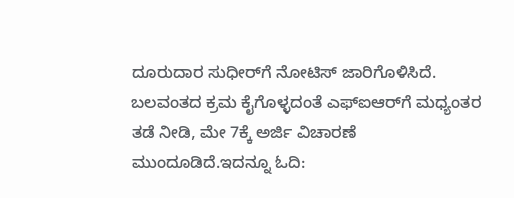ದೂರುದಾರ ಸುಧೀರ್‌ಗೆ ನೋಟಿಸ್ ಜಾರಿಗೊಳಿಸಿದೆ. ಬಲವಂತದ ಕ್ರಮ ಕೈಗೊಳ್ಳದಂತೆ ಎಫ್ಐಆರ್‌ಗೆ ಮಧ್ಯಂತರ ತಡೆ ನೀಡಿ, ಮೇ 7ಕ್ಕೆ ಅರ್ಜಿ ವಿಚಾರಣೆ ಮುಂದೂಡಿದೆ.ಇದನ್ನೂ ಓದಿ: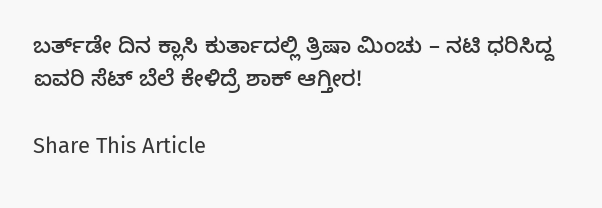ಬರ್ತ್‌ಡೇ ದಿನ ಕ್ಲಾಸಿ ಕುರ್ತಾದಲ್ಲಿ ತ್ರಿಷಾ ಮಿಂಚು – ನಟಿ ಧರಿಸಿದ್ದ ಐವರಿ ಸೆಟ್‌ ಬೆಲೆ ಕೇಳಿದ್ರೆ ಶಾಕ್‌ ಆಗ್ತೀರ!

Share This Article